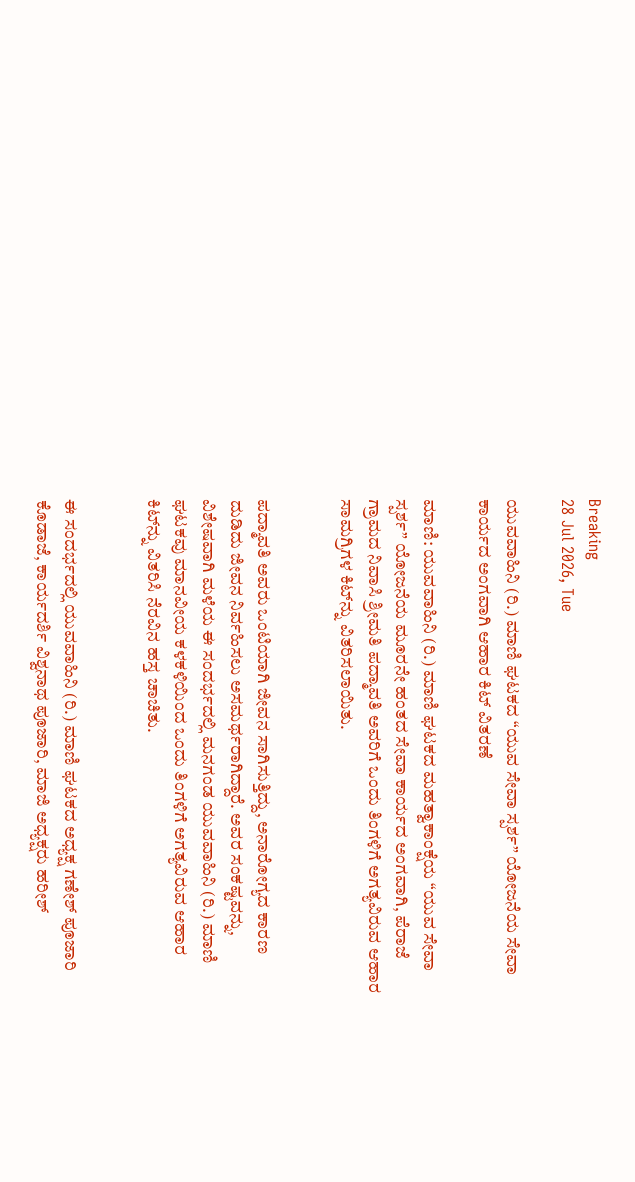Breaking
28 Jul 2026, Tue

ಯುವವಾಹಿನಿ (ರಿ.) ಮಾಣಿ ಘಟಕದ “ಯುವ ಸೇವಾ ಸ್ಪರ್ಶ” ಯೋಜನೆಯ ಸೇವಾ ಕಾರ್ಯದ ಅಂಗವಾಗಿ ಆಹಾರ ಕಿಟ್ ವಿತರಣೆ

ಮಾಣಿ: ಯುವವಾಹಿನಿ (ರಿ.) ಮಾಣಿ ಘಟಕದ ಮಹತ್ವಾಕಾಂಕ್ಷೆಯ “ಯುವ ಸೇವಾ ಸ್ಪರ್ಶ” ಯೋಜನೆಯ ಮೂರನೇ ಹಂತದ ಸೇವಾ ಕಾರ್ಯದ ಅಂಗವಾಗಿ, ಪೆರಾಜೆ ಗ್ರಾಮದ ನಿವಾಸಿ ಶ್ರೀಮತಿ ಪದ್ಮಾವತಿ ಅವರಿಗೆ ಒಂದು ತಿಂಗಳಿಗೆ ಅಗತ್ಯವಿರುವ ಆಹಾರ ಸಾಮಗ್ರಿಗಳ ಕಿಟ್‌ನ್ನು ವಿತರಿಸಲಾಯಿತು.


ಪದ್ಮಾವತಿ ಅವರು ಒಂಟಿಯಾಗಿ ಜೀವನ ಸಾಗಿಸುತ್ತಿದ್ದು, ಅನಾರೋಗ್ಯದ ಕಾರಣ ದುಡಿದು ಜೀವನ ನಿರ್ವಹಿಸಲು ಅಸಮರ್ಥರಾಗಿದ್ದಾರೆ. ಅವರ ಸಂಕಷ್ಟವನ್ನು, ವಿಶೇಷವಾಗಿ ಮಳೆಯ ಈ ಸಂದರ್ಭದಲ್ಲಿ ಮನಗಂಡ ಯುವವಾಹಿನಿ (ರಿ.) ಮಾಣಿ ಘಟಕವು ಮಾನವೀಯ ಕಳಕಳಿಯಿಂದ ಒಂದು ತಿಂಗಳಿಗೆ ಅಗತ್ಯವಿರುವ ಆಹಾರ ಕಿಟ್‌ನ್ನು ವಿತರಿಸಿ ನೆರವಿನ ಹಸ್ತ ಚಾಚಿತು.


ಈ ಸಂದರ್ಭದಲ್ಲಿ ಯುವವಾಹಿನಿ (ರಿ.) ಮಾಣಿ ಘಟಕದ ಅಧ್ಯಕ್ಷ ಗಣೇಶ್ ಪೂಜಾರಿ ಕೊಡಾಜೆ, ಕಾರ್ಯದರ್ಶಿ ವಿಶ್ವನಾಥ ಪೂಜಾರಿ, ಮಾಜಿ ಅಧ್ಯಕ್ಷರು ಹರೀಶ್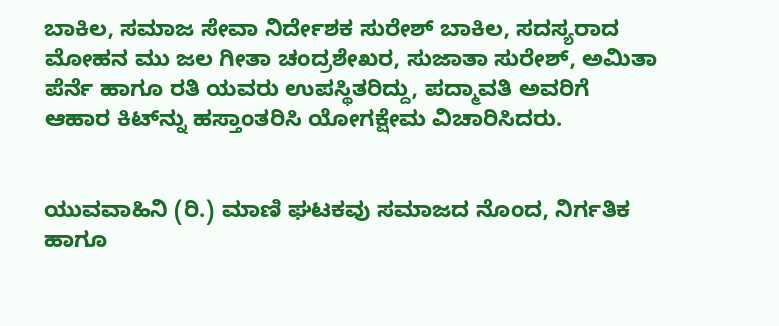ಬಾಕಿಲ, ಸಮಾಜ ಸೇವಾ ನಿರ್ದೇಶಕ ಸುರೇಶ್ ಬಾಕಿಲ, ಸದಸ್ಯರಾದ ಮೋಹನ ಮು ಜಲ ಗೀತಾ ಚಂದ್ರಶೇಖರ, ಸುಜಾತಾ ಸುರೇಶ್, ಅಮಿತಾ ಪೆರ್ನೆ ಹಾಗೂ ರತಿ ಯವರು ಉಪಸ್ಥಿತರಿದ್ದು, ಪದ್ಮಾವತಿ ಅವರಿಗೆ ಆಹಾರ ಕಿಟ್‌ನ್ನು ಹಸ್ತಾಂತರಿಸಿ ಯೋಗಕ್ಷೇಮ ವಿಚಾರಿಸಿದರು.


ಯುವವಾಹಿನಿ (ರಿ.) ಮಾಣಿ ಘಟಕವು ಸಮಾಜದ ನೊಂದ, ನಿರ್ಗತಿಕ ಹಾಗೂ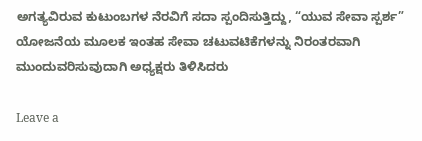ಅಗತ್ಯವಿರುವ ಕುಟುಂಬಗಳ ನೆರವಿಗೆ ಸದಾ ಸ್ಪಂದಿಸುತ್ತಿದ್ದು, “ಯುವ ಸೇವಾ ಸ್ಪರ್ಶ” ಯೋಜನೆಯ ಮೂಲಕ ಇಂತಹ ಸೇವಾ ಚಟುವಟಿಕೆಗಳನ್ನು ನಿರಂತರವಾಗಿ ಮುಂದುವರಿಸುವುದಾಗಿ ಅಧ್ಯಕ್ಷರು ತಿಳಿಸಿದರು

Leave a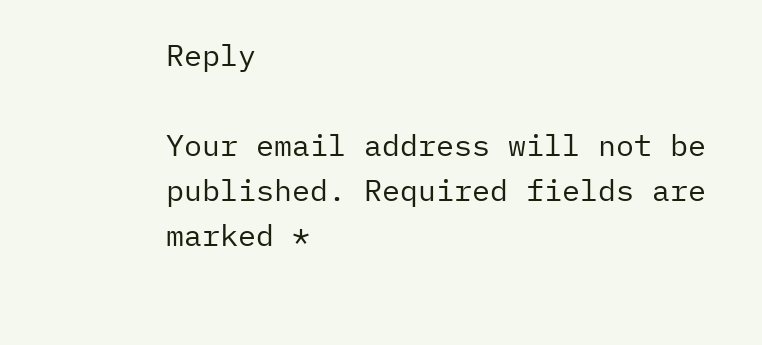Reply

Your email address will not be published. Required fields are marked *